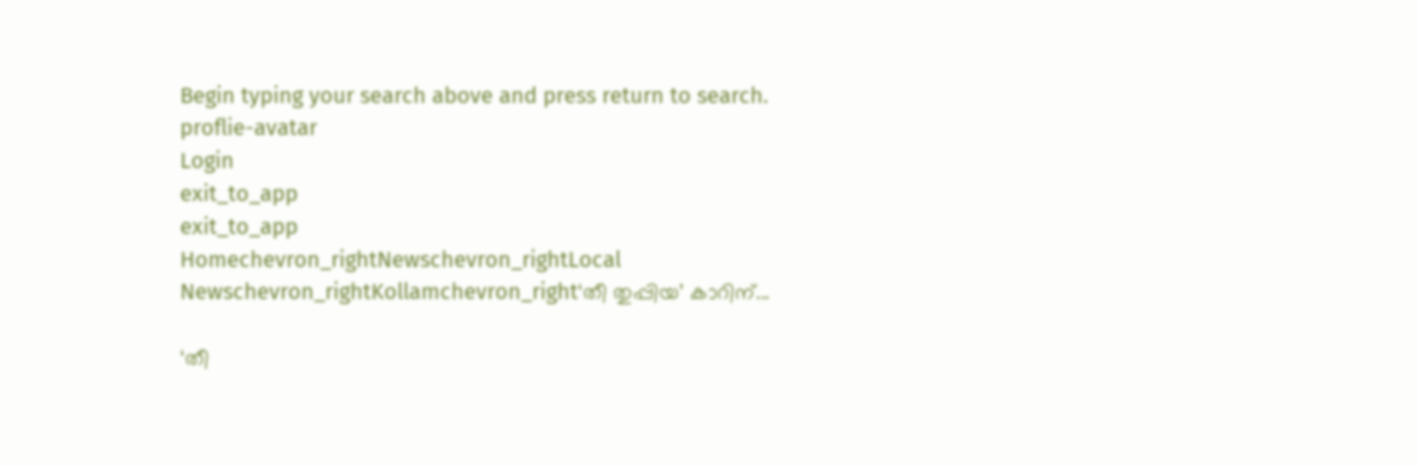Begin typing your search above and press return to search.
proflie-avatar
Login
exit_to_app
exit_to_app
Homechevron_rightNewschevron_rightLocal Newschevron_rightKollamchevron_right‘തീ തുപ്പിയ’ കാറിന്...

‘തീ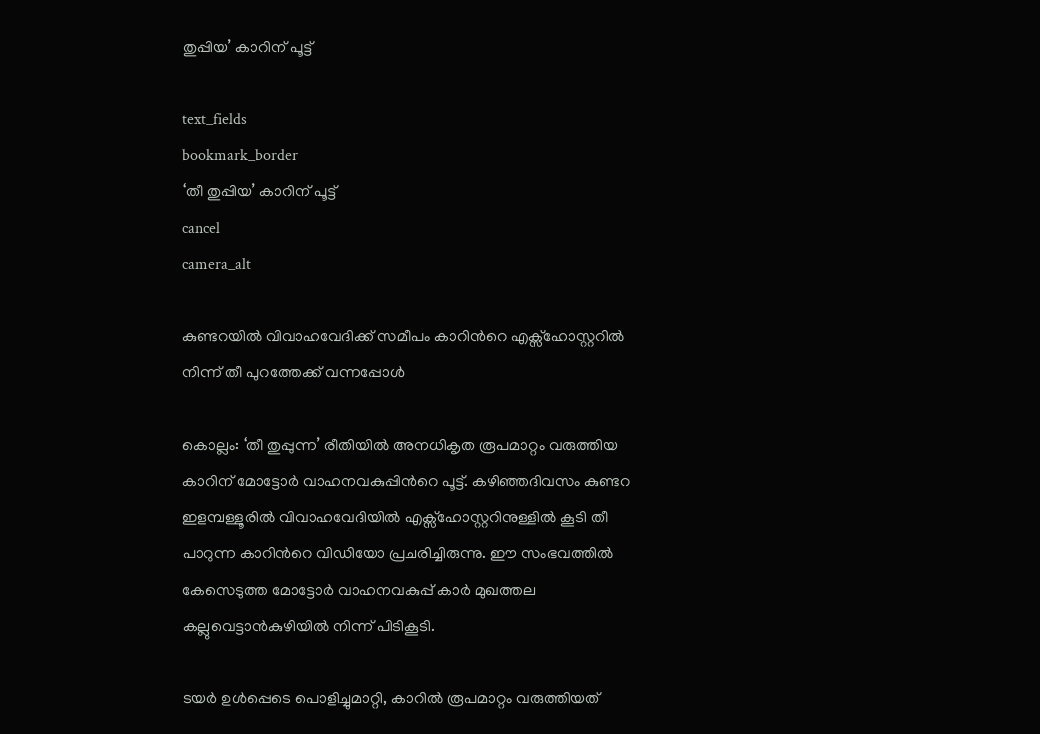തുപ്പിയ’ കാറിന് പൂട്ട്

text_fields
bookmark_border
‘തീ തുപ്പിയ’ കാറിന് പൂട്ട്
cancel
camera_alt

കുണ്ടറയിൽ വിവാഹവേദിക്ക് സമീപം കാറിന്‍റെ എക്സ്ഹോസ്റ്ററിൽ നിന്ന് തീ പുറത്തേക്ക് വന്നപ്പോൾ

കൊല്ലം: ‘തീ തുപ്പുന്ന’ രീതിയിൽ അനധികൃത രൂപമാറ്റം വരുത്തിയ കാറിന് മോട്ടോർ വാഹനവകുപ്പിന്‍റെ പൂട്ട്. കഴിഞ്ഞദിവസം കുണ്ടറ ഇളമ്പള്ളൂരിൽ വിവാഹവേദിയിൽ എക്സ്ഹോസ്റ്ററിനുള്ളിൽ കൂടി തീ പാറുന്ന കാറിന്‍റെ വിഡിയോ പ്രചരിച്ചിരുന്നു. ഈ സംഭവത്തിൽ കേസെടുത്ത മോട്ടോർ വാഹനവകുപ്പ് കാർ മുഖത്തല കല്ലുവെട്ടാൻകുഴിയിൽ നിന്ന് പിടികൂടി.

ടയർ ഉൾപ്പെടെ പൊളിച്ചുമാറ്റി, കാറിൽ രൂപമാറ്റം വരുത്തിയത്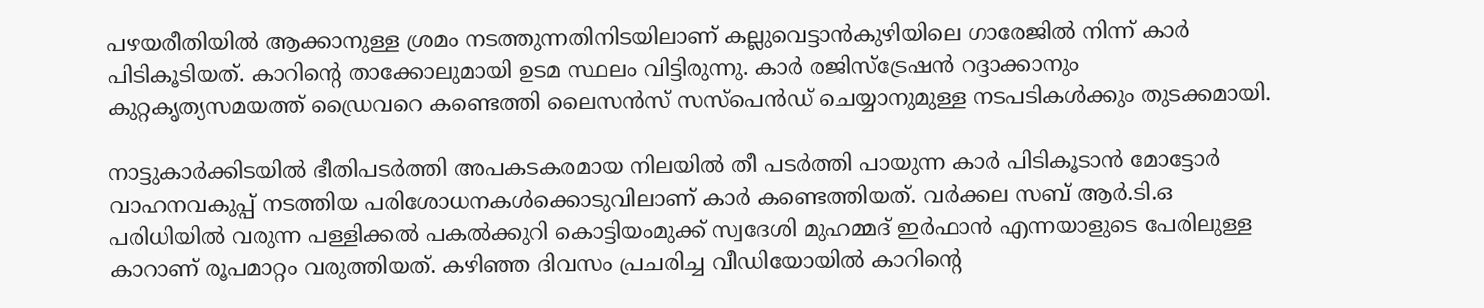പഴയരീതിയിൽ ആക്കാനുള്ള ശ്രമം നടത്തുന്നതിനിടയിലാണ് കല്ലുവെട്ടാൻകുഴിയിലെ ഗാരേജിൽ നിന്ന് കാർ പിടികൂടിയത്. കാറിന്‍റെ താക്കോലുമായി ഉടമ സ്ഥലം വിട്ടിരുന്നു. കാർ രജിസ്ട്രേഷൻ റദ്ദാക്കാനും കുറ്റകൃത്യസമയത്ത് ഡ്രൈവറെ കണ്ടെത്തി ലൈസൻസ് സസ്പെൻഡ് ചെയ്യാനുമുള്ള നടപടികൾക്കും തുടക്കമായി.

നാട്ടുകാർക്കിടയിൽ ഭീതിപടർത്തി അപകടകരമായ നിലയിൽ തീ പടർത്തി പായുന്ന കാർ പിടികൂടാൻ മോട്ടോർ വാഹനവകുപ്പ് നടത്തിയ പരിശോധനകൾക്കൊടുവിലാണ് കാർ കണ്ടെത്തിയത്. വർക്കല സബ് ആർ.ടി.ഒ പരിധിയിൽ വരുന്ന പള്ളിക്കൽ പകൽക്കുറി കൊട്ടിയംമുക്ക് സ്വദേശി മുഹമ്മദ് ഇർഫാൻ എന്നയാളുടെ പേരിലുള്ള കാറാണ് രൂപമാറ്റം വരുത്തിയത്. കഴിഞ്ഞ ദിവസം പ്രചരിച്ച വീഡിയോയിൽ കാറിന്‍റെ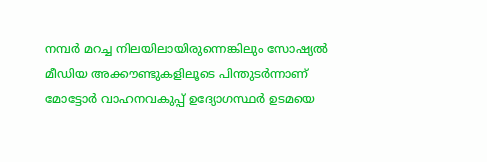നമ്പർ മറച്ച നിലയിലായിരുന്നെങ്കിലും സോഷ്യൽ മീഡിയ അക്കൗണ്ടുകളിലൂടെ പിന്തുടർന്നാണ് മോട്ടോർ വാഹനവകുപ്പ് ഉദ്യോഗസ്ഥർ ഉടമയെ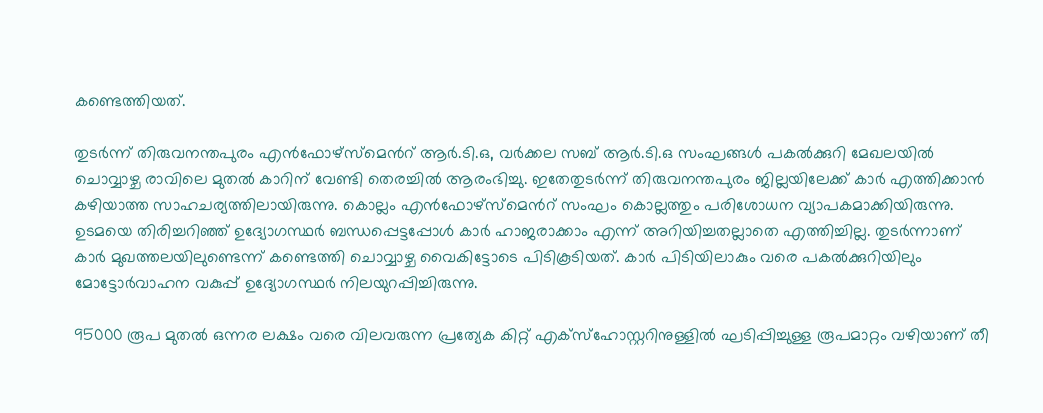കണ്ടെത്തിയത്.

തുടർന്ന് തിരുവനന്തപുരം എൻഫോഴ്സ്മെന്‍റ് ആർ.ടി.ഒ, വർക്കല സബ് ആർ.ടി.ഒ സംഘങ്ങൾ പകൽക്കുറി മേഖലയിൽ ചൊവ്വാഴ്ച രാവിലെ മുതൽ കാറിന് വേണ്ടി തെരച്ചിൽ ആരംഭിച്ചു. ഇതേതുടർന്ന് തിരുവനന്തപുരം ജില്ലയിലേക്ക് കാർ എത്തിക്കാൻ കഴിയാത്ത സാഹചര്യത്തിലായിരുന്നു. കൊല്ലം എൻഫോഴ്സ്മെന്‍റ് സംഘം കൊല്ലത്തും പരിശോധന വ്യാപകമാക്കിയിരുന്നു. ഉടമയെ തിരിച്ചറിഞ്ഞ് ഉദ്യോഗസ്ഥർ ബന്ധപ്പെട്ടപ്പോൾ കാർ ഹാജരാക്കാം എന്ന് അറിയിച്ചതല്ലാതെ എത്തിച്ചില്ല. തുടർന്നാണ് കാർ മുഖത്തലയിലുണ്ടെന്ന് കണ്ടെത്തി ചൊവ്വാഴ്ച വൈകിട്ടോടെ പിടികൂടിയത്. കാർ പിടിയിലാകും വരെ പകൽക്കുറിയിലും മോട്ടോർവാഹന വകുപ്പ് ഉദ്യോഗസ്ഥർ നിലയുറപ്പിച്ചിരുന്നു.

95000 രൂപ മുതൽ ഒന്നര ലക്ഷം വരെ വിലവരുന്ന പ്രത്യേക കിറ്റ് എക്സ്ഹോസ്റ്ററിനുള്ളിൽ ഘടിപ്പിച്ചുള്ള രൂപമാറ്റം വഴിയാണ് തീ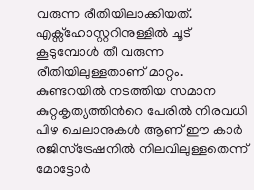വരുന്ന രീതിയിലാക്കിയത്. എക്സ്ഹോസ്റ്ററിനുള്ളിൽ ചൂട് കൂടുമ്പോൾ തീ വരുന്ന രീതിയിലുള്ളതാണ് മാറ്റം. കുണ്ടറയിൽ നടത്തിയ സമാന കുറ്റകൃത്യത്തിന്‍റെ പേരിൽ നിരവധി പിഴ ചെലാനുകൾ ആണ് ഈ കാർ രജിസ്ട്രേഷനിൽ നിലവിലുള്ളതെന്ന് മോട്ടോർ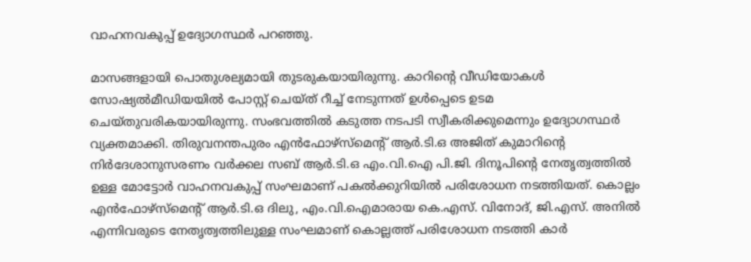വാഹനവകുപ്പ് ഉദ്യോഗസ്ഥർ പറഞ്ഞു.

മാസങ്ങളായി പൊതുശല്യമായി തുടരുകയായിരുന്നു. കാറിന്‍റെ വീഡിയോകൾ സോഷ്യൽമീഡിയയിൽ പോസ്റ്റ് ചെയ്ത് റീച്ച് നേടുന്നത് ഉൾപ്പെടെ ഉടമ ചെയ്തുവരികയായിരുന്നു. സംഭവത്തിൽ കടുത്ത നടപടി സ്വീകരിക്കുമെന്നും ഉദ്യോഗസ്ഥർ വ്യക്തമാക്കി. തിരുവനന്തപുരം എൻഫോഴ്സ്മെന്‍റ് ആർ.ടി.ഒ അജിത് കുമാറിന്‍റെ നിർദേശാനുസരണം വർക്കല സബ് ആർ.ടി.ഒ എം.വി.ഐ പി.ജി. ദിനൂപിന്‍റെ നേതൃത്വത്തിൽ ഉള്ള മോട്ടോർ വാഹനവകുപ്പ് സംഘമാണ് പകൽക്കുറിയിൽ പരിശോധന നടത്തിയത്. കൊല്ലം എൻഫോഴ്സ്മെന്‍റ് ആർ.ടി.ഒ ദിലു, എം.വി.ഐമാരായ കെ.എസ്. വിനോദ്, ജി.എസ്. അനിൽ എന്നിവരുടെ നേതൃത്വത്തിലുള്ള സംഘമാണ് കൊല്ലത്ത് പരിശോധന നടത്തി കാർ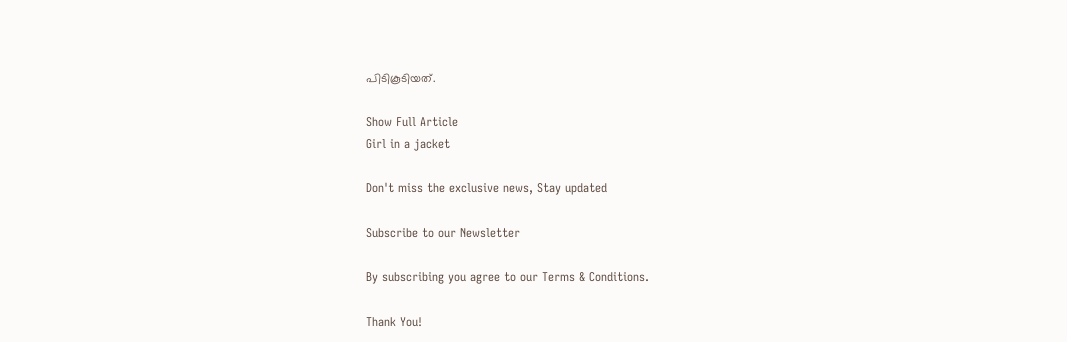പിടികൂടിയത്.

Show Full Article
Girl in a jacket

Don't miss the exclusive news, Stay updated

Subscribe to our Newsletter

By subscribing you agree to our Terms & Conditions.

Thank You!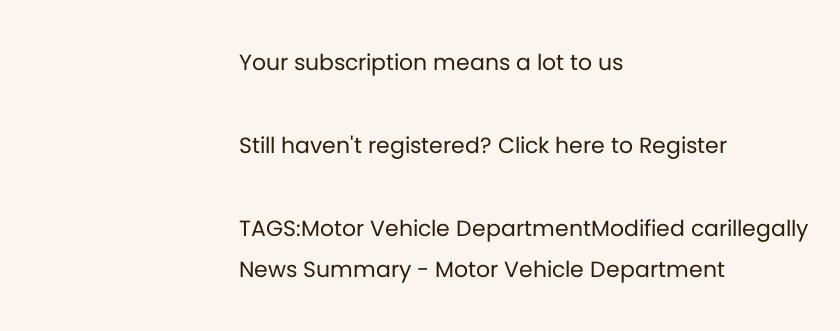Your subscription means a lot to us

Still haven't registered? Click here to Register

TAGS:Motor Vehicle DepartmentModified carillegally
News Summary - Motor Vehicle Department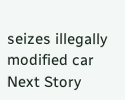seizes illegally modified car
Next Story